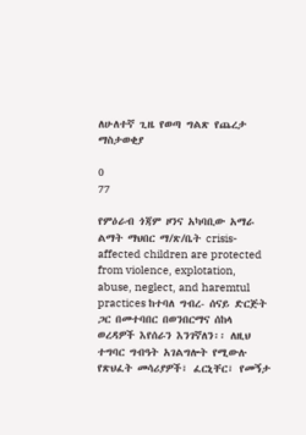ለሁለተኛ ጊዜ የወጣ ግልጽ የጨረታ ማስታወቂያ

0
77

የምዕራብ ጎጃም ዞንና አካባቢው አማራ ልማት ማህበር ማ/ጽ/ቤት crisis-affected children are protected from violence, explotation, abuse, neglect, and haremtul practices ከተባለ ግብረ- ሰናይ ድርጅት ጋር በመተባበር በወንበርማና ሰከላ ወረዳዎች እየሰራን እንገኛለን፡፡ ለዚህ ተግባር ግብዓት አገልግሎት የሚውሉ የጽህፈት መሳሪያዎች፣ ፈርኒቸር፣ የመኝታ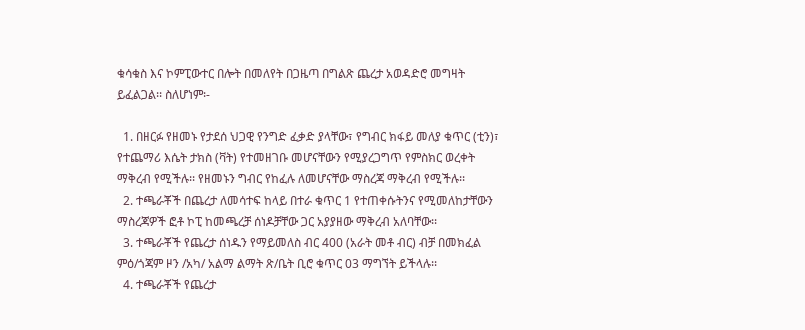ቁሳቁስ እና ኮምፒውተር በሎት በመለየት በጋዜጣ በግልጽ ጨረታ አወዳድሮ መግዛት ይፈልጋል፡፡ ስለሆነም፡-

  1. በዘርፉ የዘመኑ የታደሰ ህጋዊ የንግድ ፈቃድ ያላቸው፣ የግብር ክፋይ መለያ ቁጥር (ቲን)፣ የተጨማሪ እሴት ታክስ (ቫት) የተመዘገቡ መሆናቸውን የሚያረጋግጥ የምስክር ወረቀት ማቅረብ የሚችሉ፡፡ የዘመኑን ግብር የከፈሉ ለመሆናቸው ማስረጃ ማቅረብ የሚችሉ፡፡
  2. ተጫራቾች በጨረታ ለመሳተፍ ከላይ በተራ ቁጥር 1 የተጠቀሱትንና የሚመለከታቸውን ማስረጃዎች ፎቶ ኮፒ ከመጫረቻ ሰነዶቻቸው ጋር አያያዘው ማቅረብ አለባቸው፡፡
  3. ተጫራቾች የጨረታ ሰነዱን የማይመለስ ብር 400 (አራት መቶ ብር) ብቻ በመክፈል ምዕ/ጎጃም ዞን /አካ/ አልማ ልማት ጽ/ቤት ቢሮ ቁጥር 03 ማግኘት ይችላሉ፡፡
  4. ተጫራቾች የጨረታ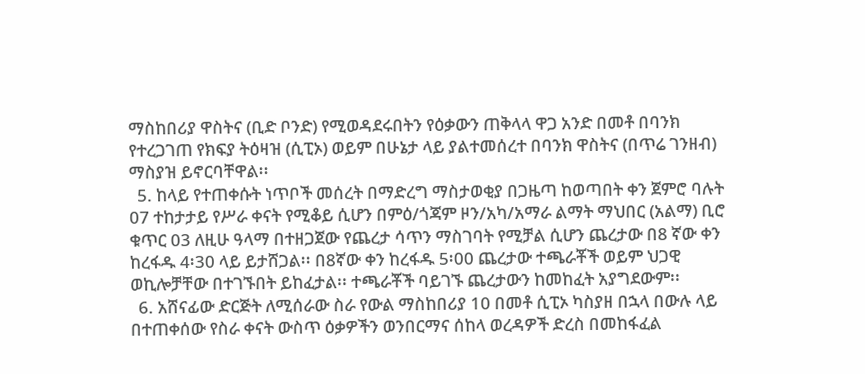ማስከበሪያ ዋስትና (ቢድ ቦንድ) የሚወዳደሩበትን የዕቃውን ጠቅላላ ዋጋ አንድ በመቶ በባንክ የተረጋገጠ የክፍያ ትዕዛዝ (ሲፒኦ) ወይም በሁኔታ ላይ ያልተመሰረተ በባንክ ዋስትና (በጥሬ ገንዘብ) ማስያዝ ይኖርባቸዋል፡፡
  5. ከላይ የተጠቀሱት ነጥቦች መሰረት በማድረግ ማስታወቂያ በጋዜጣ ከወጣበት ቀን ጀምሮ ባሉት 07 ተከታታይ የሥራ ቀናት የሚቆይ ሲሆን በምዕ/ጎጃም ዞን/አካ/አማራ ልማት ማህበር (አልማ) ቢሮ ቁጥር 03 ለዚሁ ዓላማ በተዘጋጀው የጨረታ ሳጥን ማስገባት የሚቻል ሲሆን ጨረታው በ8 ኛው ቀን ከረፋዱ 4፡30 ላይ ይታሸጋል፡፡ በ8ኛው ቀን ከረፋዱ 5፡00 ጨረታው ተጫራቾች ወይም ህጋዊ ወኪሎቻቸው በተገኙበት ይከፈታል፡፡ ተጫራቾች ባይገኙ ጨረታውን ከመከፈት አያግደውም፡፡
  6. አሸናፊው ድርጅት ለሚሰራው ስራ የውል ማስከበሪያ 10 በመቶ ሲፒኦ ካስያዘ በኋላ በውሉ ላይ በተጠቀሰው የስራ ቀናት ውስጥ ዕቃዎችን ወንበርማና ሰከላ ወረዳዎች ድረስ በመከፋፈል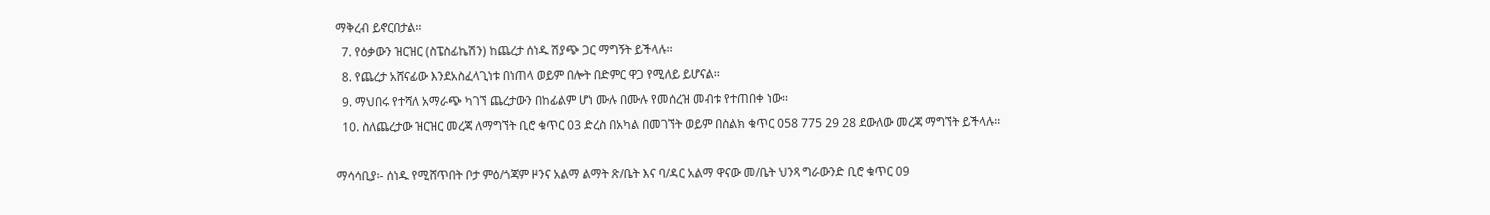ማቅረብ ይኖርበታል፡፡
  7. የዕቃውን ዝርዝር (ስፔስፊኬሽን) ከጨረታ ሰነዱ ሽያጭ ጋር ማግኝት ይችላሉ፡፡
  8. የጨረታ አሸናፊው እንደአስፈላጊነቱ በነጠላ ወይም በሎት በድምር ዋጋ የሚለይ ይሆናል፡፡
  9. ማህበሩ የተሻለ አማራጭ ካገኘ ጨረታውን በከፊልም ሆነ ሙሉ በሙሉ የመሰረዝ መብቱ የተጠበቀ ነው፡፡
  10. ስለጨረታው ዝርዝር መረጃ ለማግኘት ቢሮ ቁጥር 03 ድረስ በአካል በመገኘት ወይም በስልክ ቁጥር 058 775 29 28 ደውለው መረጃ ማግኘት ይችላሉ፡፡

ማሳሳቢያ፡- ሰነዱ የሚሸጥበት ቦታ ምዕ/ጎጃም ዞንና አልማ ልማት ጽ/ቤት እና ባ/ዳር አልማ ዋናው መ/ቤት ህንጻ ግራውንድ ቢሮ ቁጥር 09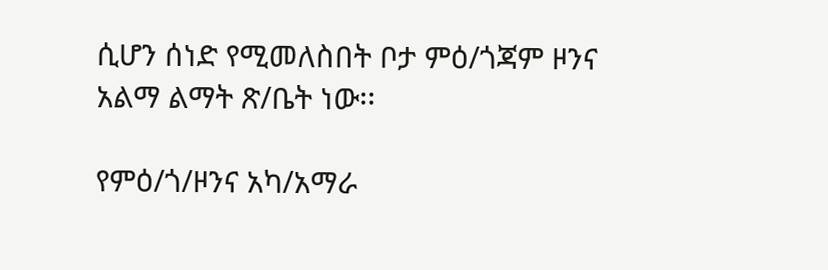ሲሆን ሰነድ የሚመለስበት ቦታ ምዕ/ጎጃም ዞንና አልማ ልማት ጽ/ቤት ነው፡፡

የምዕ/ጎ/ዞንና አካ/አማራ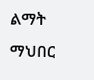ልማት ማህበር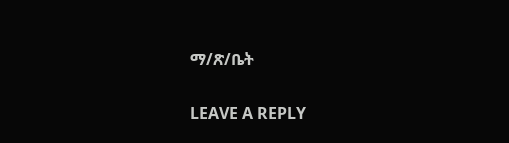ማ/ጽ/ቤት

LEAVE A REPLY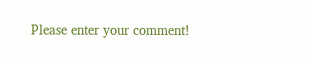Please enter your comment!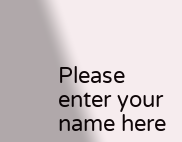Please enter your name here